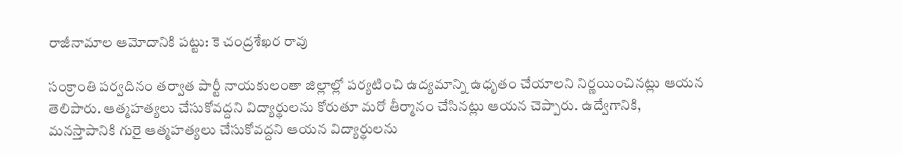రాజీనామాల ఆమోదానికి పట్టు: కె చంద్రశేఖర రావు

సంక్రాంతి పర్వదినం తర్వాత పార్టీ నాయకులంతా జిల్లాల్లో పర్యటించి ఉద్యమాన్ని ఉధృతం చేయాలని నిర్ణయించినట్లు ఆయన తెలిపారు. ఆత్మహత్యలు చేసుకోవద్దని విద్యార్థులను కోరుతూ మరో తీర్మానం చేసినట్లు ఆయన చెప్పారు. ఉద్వేగానికి, మనస్తాపానికి గురై ఆత్మహత్యలు చేసుకోవద్దని ఆయన విద్యార్థులను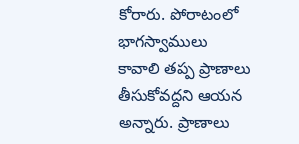కోరారు. పోరాటంలో భాగస్వాములు కావాలి తప్ప ప్రాణాలు తీసుకోవద్దని ఆయన అన్నారు. ప్రాణాలు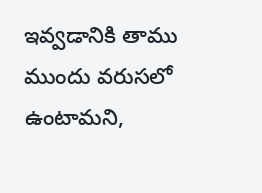ఇవ్వడానికి తాము ముందు వరుసలో ఉంటామని,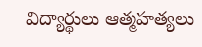విద్యార్థులు ఆత్మహత్యలు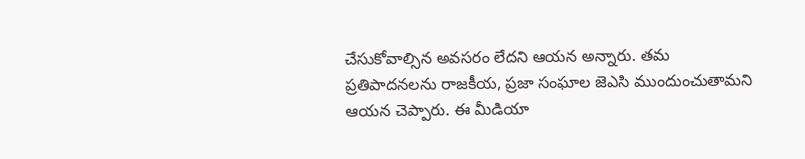చేసుకోవాల్సిన అవసరం లేదని ఆయన అన్నారు. తమ ప్రతిపాదనలను రాజకీయ, ప్రజా సంఘాల జెఎసి ముందుంచుతామని ఆయన చెప్పారు. ఈ మీడియా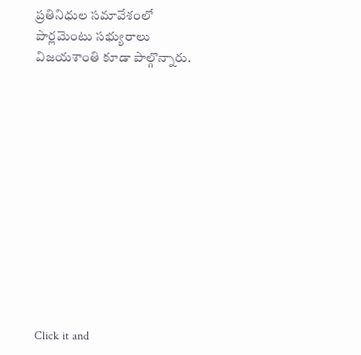ప్రతినిధుల సమావేశంలో పార్లమెంటు సభ్యురాలు విజయశాంతి కూడా పాల్గొన్నారు.












Click it and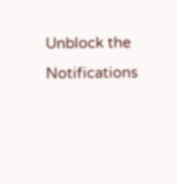Unblock the Notifications